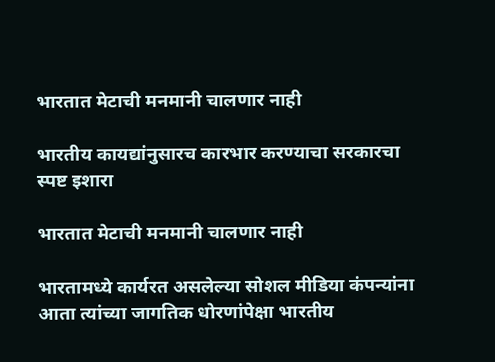भारतात मेटाची मनमानी चालणार नाही

भारतीय कायद्यांनुसारच कारभार करण्याचा सरकारचा स्पष्ट इशारा

भारतात मेटाची मनमानी चालणार नाही

भारतामध्ये कार्यरत असलेल्या सोशल मीडिया कंपन्यांना आता त्यांच्या जागतिक धोरणांपेक्षा भारतीय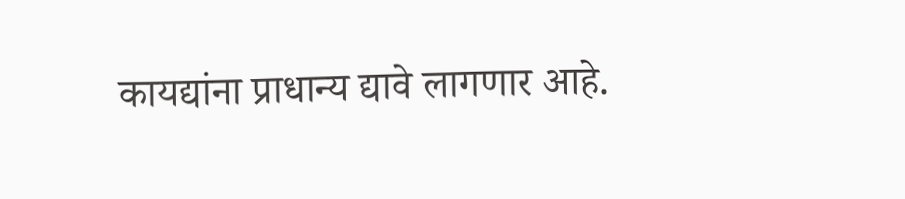कायद्यांना प्राधान्य द्यावे लागणार आहे.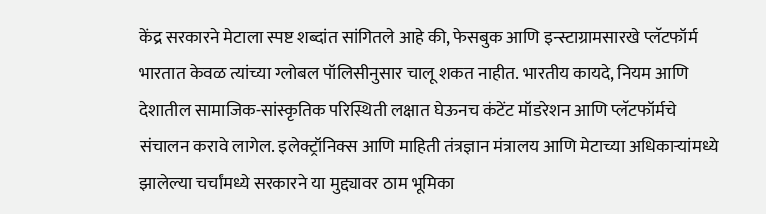केंद्र सरकारने मेटाला स्पष्ट शब्दांत सांगितले आहे की, फेसबुक आणि इन्स्टाग्रामसारखे प्लॅटफॉर्म भारतात केवळ त्यांच्या ग्लोबल पॉलिसीनुसार चालू शकत नाहीत. भारतीय कायदे, नियम आणि देशातील सामाजिक-सांस्कृतिक परिस्थिती लक्षात घेऊनच कंटेंट मॉडरेशन आणि प्लॅटफॉर्मचे संचालन करावे लागेल. इलेक्ट्रॉनिक्स आणि माहिती तंत्रज्ञान मंत्रालय आणि मेटाच्या अधिकाऱ्यांमध्ये झालेल्या चर्चांमध्ये सरकारने या मुद्द्यावर ठाम भूमिका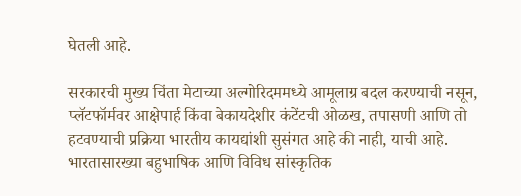घेतली आहे.

सरकारची मुख्य चिंता मेटाच्या अल्गोरिदममध्ये आमूलाग्र बदल करण्याची नसून, प्लॅटफॉर्मवर आक्षेपार्ह किंवा बेकायदेशीर कंटेंटची ओळख, तपासणी आणि तो हटवण्याची प्रक्रिया भारतीय कायद्यांशी सुसंगत आहे की नाही, याची आहे. भारतासारख्या बहुभाषिक आणि विविध सांस्कृतिक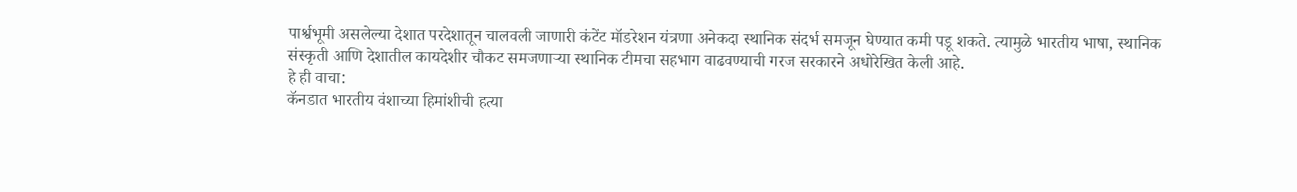पार्श्वभूमी असलेल्या देशात परदेशातून चालवली जाणारी कंटेंट मॉडरेशन यंत्रणा अनेकदा स्थानिक संदर्भ समजून घेण्यात कमी पडू शकते. त्यामुळे भारतीय भाषा, स्थानिक संस्कृती आणि देशातील कायदेशीर चौकट समजणाऱ्या स्थानिक टीमचा सहभाग वाढवण्याची गरज सरकारने अधोरेखित केली आहे.
हे ही वाचा:
कॅनडात भारतीय वंशाच्या हिमांशीची हत्या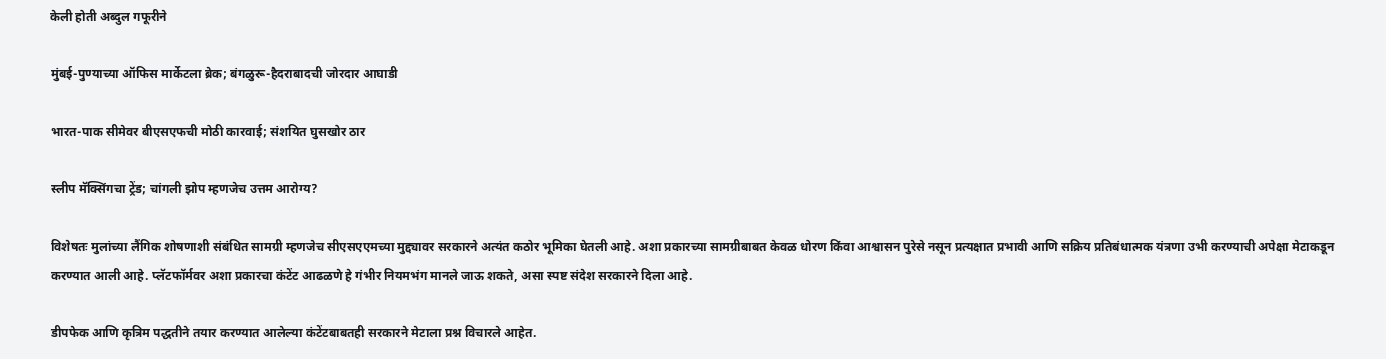केली होती अब्दुल गफूरीने

मुंबई-पुण्याच्या ऑफिस मार्केटला ब्रेक; बंगळुरू-हैदराबादची जोरदार आघाडी

भारत-पाक सीमेवर बीएसएफची मोठी कारवाई; संशयित घुसखोर ठार

स्लीप मॅक्सिंगचा ट्रेंड; चांगली झोप म्हणजेच उत्तम आरोग्य?

विशेषतः मुलांच्या लैंगिक शोषणाशी संबंधित सामग्री म्हणजेच सीएसएएमच्या मुद्द्यावर सरकारने अत्यंत कठोर भूमिका घेतली आहे. अशा प्रकारच्या सामग्रीबाबत केवळ धोरण किंवा आश्वासन पुरेसे नसून प्रत्यक्षात प्रभावी आणि सक्रिय प्रतिबंधात्मक यंत्रणा उभी करण्याची अपेक्षा मेटाकडून करण्यात आली आहे. प्लॅटफॉर्मवर अशा प्रकारचा कंटेंट आढळणे हे गंभीर नियमभंग मानले जाऊ शकते, असा स्पष्ट संदेश सरकारने दिला आहे.

डीपफेक आणि कृत्रिम पद्धतीने तयार करण्यात आलेल्या कंटेंटबाबतही सरकारने मेटाला प्रश्न विचारले आहेत.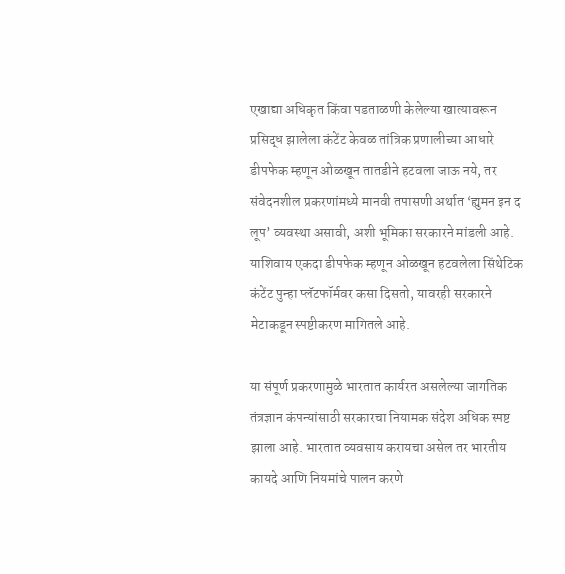एखाद्या अधिकृत किंवा पडताळणी केलेल्या खात्यावरून प्रसिद्ध झालेला कंटेंट केवळ तांत्रिक प्रणालीच्या आधारे डीपफेक म्हणून ओळखून तातडीने हटवला जाऊ नये, तर संवेदनशील प्रकरणांमध्ये मानवी तपासणी अर्थात ‘ह्युमन इन द लूप’ व्यवस्था असावी, अशी भूमिका सरकारने मांडली आहे. याशिवाय एकदा डीपफेक म्हणून ओळखून हटवलेला सिंथेटिक कंटेंट पुन्हा प्लॅटफॉर्मवर कसा दिसतो, यावरही सरकारने मेटाकडून स्पष्टीकरण मागितले आहे.

या संपूर्ण प्रकरणामुळे भारतात कार्यरत असलेल्या जागतिक तंत्रज्ञान कंपन्यांसाठी सरकारचा नियामक संदेश अधिक स्पष्ट झाला आहे. भारतात व्यवसाय करायचा असेल तर भारतीय कायदे आणि नियमांचे पालन करणे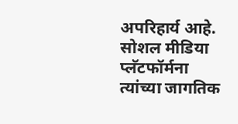अपरिहार्य आहे. सोशल मीडिया प्लॅटफॉर्मना त्यांच्या जागतिक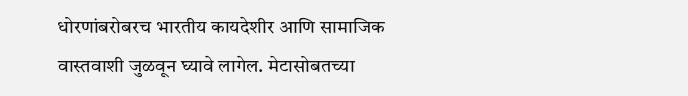धोरणांबरोबरच भारतीय कायदेशीर आणि सामाजिक वास्तवाशी जुळवून घ्यावे लागेल. मेटासोबतच्या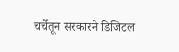चर्चेतून सरकारने डिजिटल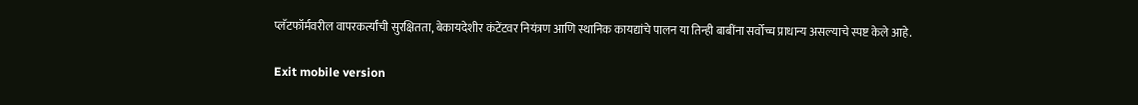प्लॅटफॉर्मवरील वापरकर्त्यांची सुरक्षितता, बेकायदेशीर कंटेंटवर नियंत्रण आणि स्थानिक कायद्यांचे पालन या तिन्ही बाबींना सर्वोच्च प्राधान्य असल्याचे स्पष्ट केले आहे.

Exit mobile version